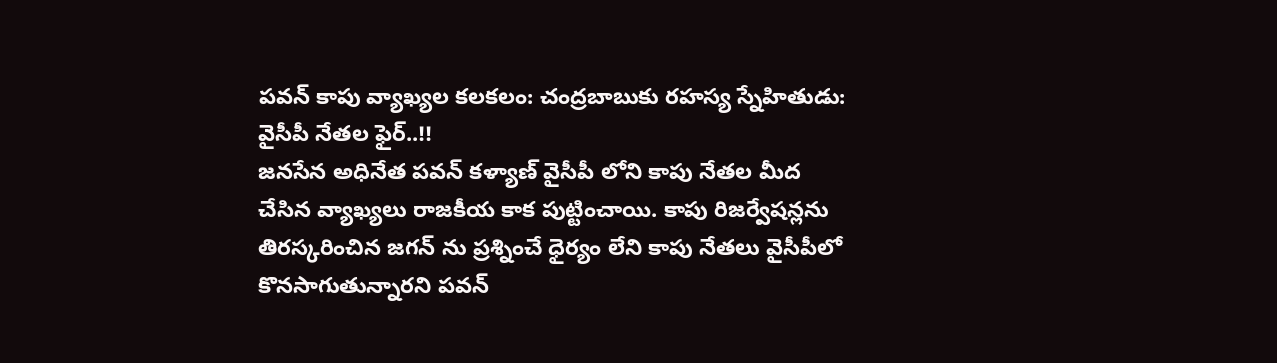పవన్ కాపు వ్యాఖ్యల కలకలం: చంద్రబాబుకు రహస్య స్నేహితుడు: వైసీపీ నేతల ఫైర్..!!
జనసేన అధినేత పవన్ కళ్యాణ్ వైసీపీ లోని కాపు నేతల మీద చేసిన వ్యాఖ్యలు రాజకీయ కాక పుట్టించాయి. కాపు రిజర్వేషన్లను తిరస్కరించిన జగన్ ను ప్రశ్నించే ధైర్యం లేని కాపు నేతలు వైసీపీలో కొనసాగుతున్నారని పవన్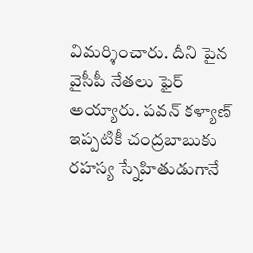విమర్శించారు. దీని పైన వైసీపీ నేతలు ఫైర్ అయ్యారు. పవన్ కళ్యాణ్ ఇప్పటికీ చంద్రబాబుకు రహస్య స్నేహితుడుగానే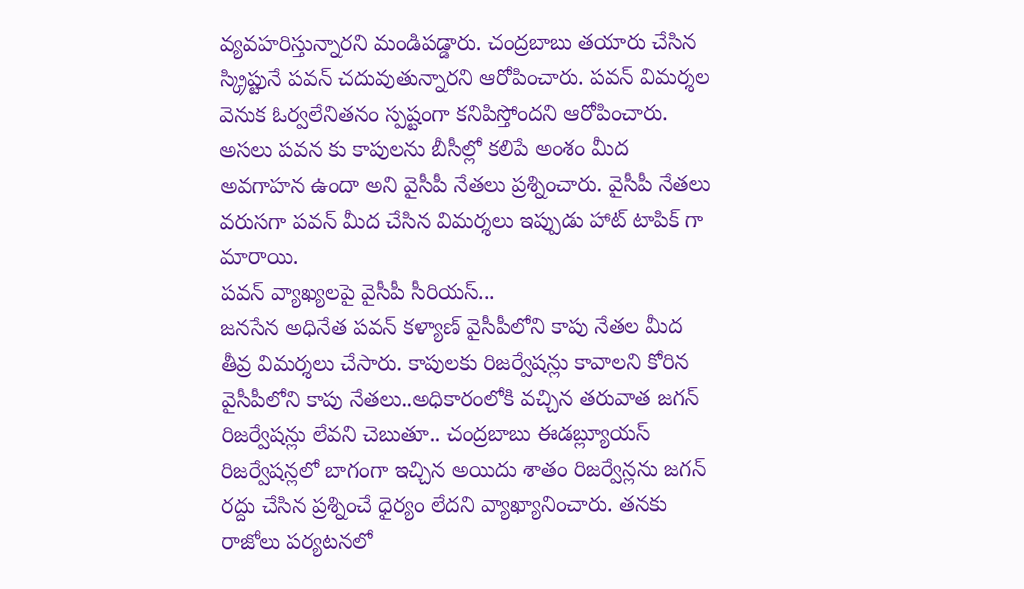వ్యవహరిస్తున్నారని మండిపడ్డారు. చంద్రబాబు తయారు చేసిన స్క్రిప్టునే పవన్ చదువుతున్నారని ఆరోపించారు. పవన్ విమర్శల వెనుక ఓర్వలేనితనం స్పష్టంగా కనిపిస్తోందని ఆరోపించారు. అసలు పవన కు కాపులను బీసీల్లో కలిపే అంశం మీద అవగాహన ఉందా అని వైసీపీ నేతలు ప్రశ్నించారు. వైసీపీ నేతలు వరుసగా పవన్ మీద చేసిన విమర్శలు ఇప్పుడు హాట్ టాపిక్ గా మారాయి.
పవన్ వ్యాఖ్యలపై వైసీపీ సీరియస్...
జనసేన అధినేత పవన్ కళ్యాణ్ వైసీపీలోని కాపు నేతల మీద తీవ్ర విమర్శలు చేసారు. కాపులకు రిజర్వేషన్లు కావాలని కోరిన వైసీపీలోని కాపు నేతలు..అధికారంలోకి వచ్చిన తరువాత జగన్ రిజర్వేషన్లు లేవని చెబుతూ.. చంద్రబాబు ఈడబ్ల్యూయస్ రిజర్వేషన్లలో బాగంగా ఇచ్చిన అయిదు శాతం రిజర్వేన్లను జగన్ రద్దు చేసిన ప్రశ్నించే ధైర్యం లేదని వ్యాఖ్యానించారు. తనకు రాజోలు పర్యటనలో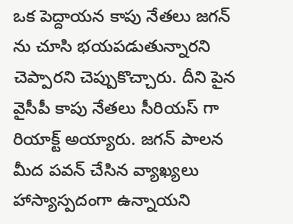ఒక పెద్దాయన కాపు నేతలు జగన్ ను చూసి భయపడుతున్నారని చెప్పారని చెప్పుకొచ్చారు. దీని పైన వైసీపీ కాపు నేతలు సీరియస్ గా రియాక్ట్ అయ్యారు. జగన్ పాలన మీద పవన్ చేసిన వ్యాఖ్యలు హాస్యాస్పదంగా ఉన్నాయని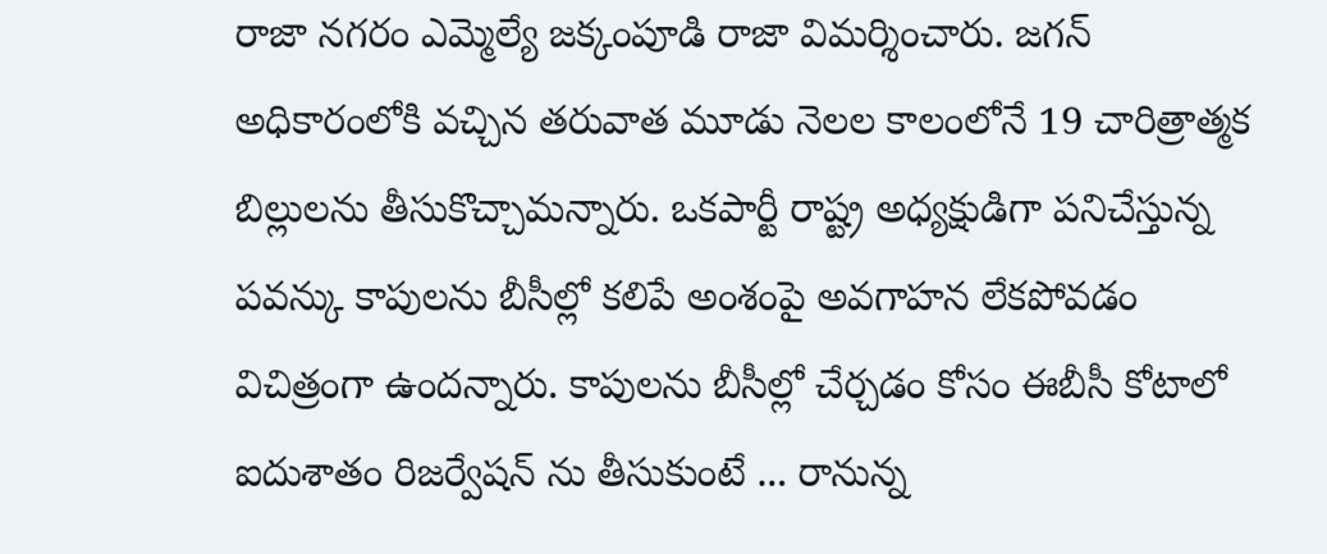రాజా నగరం ఎమ్మెల్యే జక్కంపూడి రాజా విమర్శించారు. జగన్ అధికారంలోకి వచ్చిన తరువాత మూడు నెలల కాలంలోనే 19 చారిత్రాత్మక బిల్లులను తీసుకొచ్చామన్నారు. ఒకపార్టీ రాష్ట్ర అధ్యక్షుడిగా పనిచేస్తున్న పవన్కు కాపులను బీసీల్లో కలిపే అంశంపై అవగాహన లేకపోవడం విచిత్రంగా ఉందన్నారు. కాపులను బీసీల్లో చేర్చడం కోసం ఈబీసీ కోటాలో ఐదుశాతం రిజర్వేషన్ ను తీసుకుంటే ... రానున్న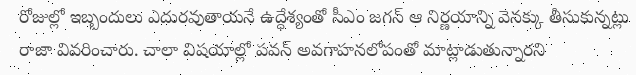రోజుల్లో ఇబ్బందులు ఎదురవుతాయనే ఉద్ధేశ్యంతో సీఎం జగన్ ఆ నిర్ణయాన్ని వెనక్కు తీసుకున్నట్లు రాజా వివరించారు. చాలా విషయాల్లో పవన్ అవగాహనలోపంతో మాట్లాడుతున్నారని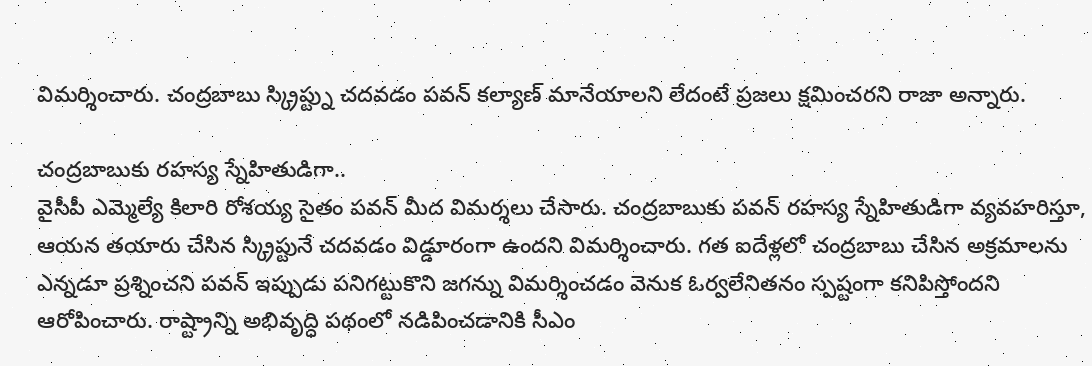విమర్శించారు. చంద్రబాబు స్క్రిప్ట్ను చదవడం పవన్ కల్యాణ్ మానేయాలని లేదంటే ప్రజలు క్షమించరని రాజా అన్నారు.

చంద్రబాబుకు రహస్య స్నేహితుడిగా..
వైసీపీ ఎమ్మెల్యే కిలారి రోశయ్య సైతం పవన్ మీద విమర్శలు చేసారు. చంద్రబాబుకు పవన్ రహస్య స్నేహితుడిగా వ్యవహరిస్తూ, ఆయన తయారు చేసిన స్క్రిప్టునే చదవడం విడ్డూరంగా ఉందని విమర్శించారు. గత ఐదేళ్లలో చంద్రబాబు చేసిన అక్రమాలను ఎన్నడూ ప్రశ్నించని పవన్ ఇప్పుడు పనిగట్టుకొని జగన్ను విమర్శించడం వెనుక ఓర్వలేనితనం స్పష్టంగా కనిపిస్తోందని ఆరోపించారు. రాష్ట్రాన్ని అభివృద్ధి పథంలో నడిపించడానికి సీఎం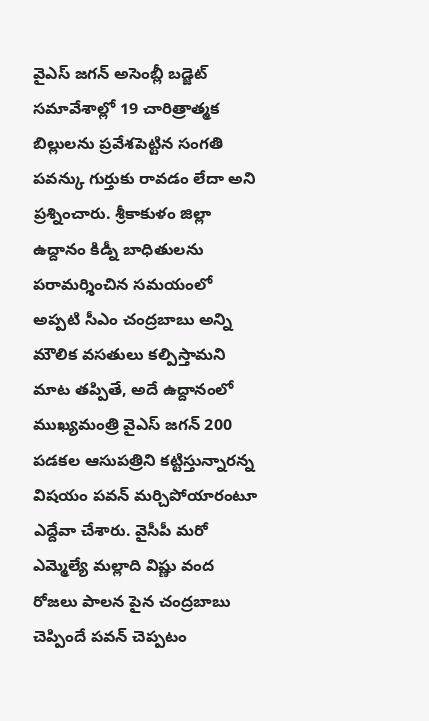వైఎస్ జగన్ అసెంబ్లీ బడ్జెట్ సమావేశాల్లో 19 చారిత్రాత్మక బిల్లులను ప్రవేశపెట్టిన సంగతి పవన్కు గుర్తుకు రావడం లేదా అని ప్రశ్నించారు. శ్రీకాకుళం జిల్లా ఉద్దానం కిడ్నీ బాధితులను పరామర్శించిన సమయంలో అప్పటి సీఎం చంద్రబాబు అన్ని మౌలిక వసతులు కల్పిస్తామని మాట తప్పితే, అదే ఉద్దానంలో ముఖ్యమంత్రి వైఎస్ జగన్ 200 పడకల ఆసుపత్రిని కట్టిస్తున్నారన్న విషయం పవన్ మర్చిపోయారంటూ ఎద్దేవా చేశారు. వైసీపీ మరో ఎమ్మెల్యే మల్లాది విష్ణు వంద రోజలు పాలన పైన చంద్రబాబు చెప్పిందే పవన్ చెప్పటం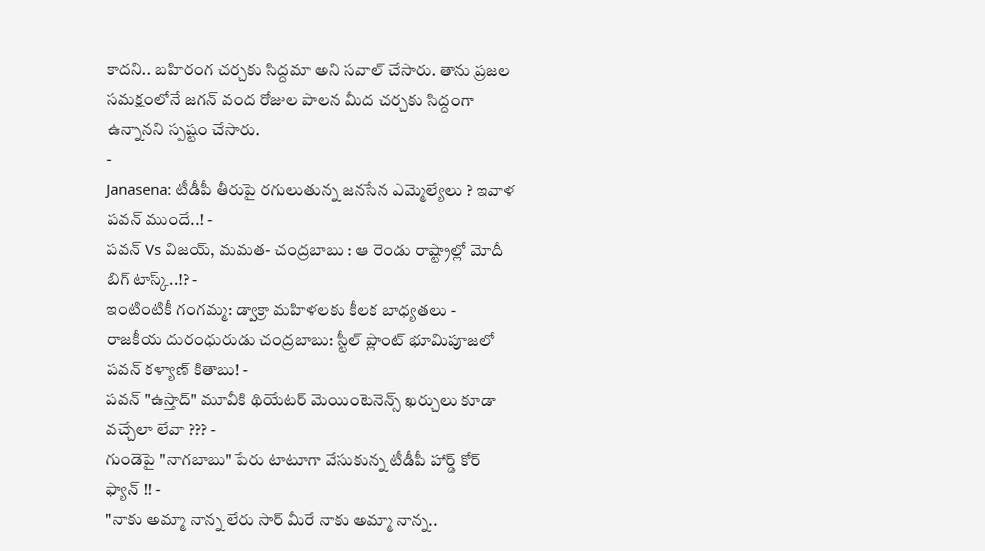కాదని.. బహిరంగ చర్చకు సిద్దమా అని సవాల్ చేసారు. తాను ప్రజల సమక్షంలోనే జగన్ వంద రోజుల పాలన మీద చర్చకు సిద్దంగా ఉన్నానని స్పష్టం చేసారు.
-
Janasena: టీడీపీ తీరుపై రగులుతున్న జనసేన ఎమ్మెల్యేలు ? ఇవాళ పవన్ ముందే..! -
పవన్ Vs విజయ్, మమత- చంద్రబాబు : ఆ రెండు రాష్ట్రాల్లో మోదీ బిగ్ టాస్క్..!? -
ఇంటింటికీ గంగమ్మ: డ్వాక్రా మహిళలకు కీలక బాధ్యతలు -
రాజకీయ దురంధురుడు చంద్రబాబు: స్టీల్ ప్లాంట్ భూమిపూజలో పవన్ కళ్యాణ్ కితాబు! -
పవన్ "ఉస్తాద్" మూవీకి థియేటర్ మెయింటెనెన్స్ ఖర్చులు కూడా వచ్చేలా లేవా ??? -
గుండెపై "నాగబాబు" పేరు టాటూగా వేసుకున్న టీడీపీ హార్డ్ కోర్ ఫ్యాన్ !! -
"నాకు అమ్మా నాన్న లేరు సార్ మీరే నాకు అమ్మా నాన్న..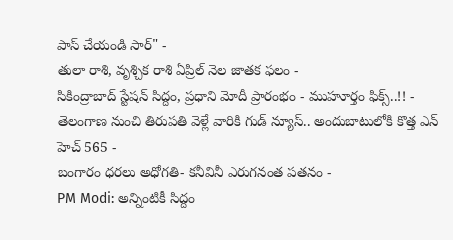పాస్ చేయండి సార్" -
తులా రాశి, వృశ్చిక రాశి ఏప్రిల్ నెల జాతక ఫలం -
సికింద్రాబాద్ స్టేషన్ సిద్దం, ప్రధాని మోదీ ప్రారంభం - ముహూర్తం ఫిక్స్..!! -
తెలంగాణ నుంచి తిరుపతి వెళ్లే వారికి గుడ్ న్యూస్.. అందుబాటులోకి కొత్త ఎన్ హెచ్ 565 -
బంగారం ధరలు అధోగతి- కనీవినీ ఎరుగనంత పతనం -
PM Modi: అన్నింటికీ సిద్దం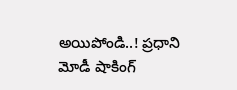అయిపోండి..! ప్రధాని మోడీ షాకింగ్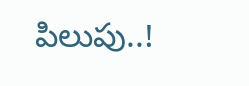పిలుపు..!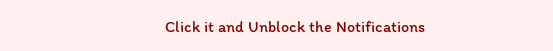Click it and Unblock the Notifications